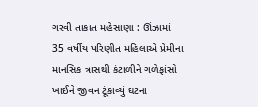ગરવી તાકાત મહેસાણા : ઊંઝામાં 35 વર્ષીય પરિણીત મહિલાએ પ્રેમીના માનસિક ત્રાસથી કંટાળીને ગળેફાંસો ખાઈને જીવન ટૂંકાવ્યું ઘટના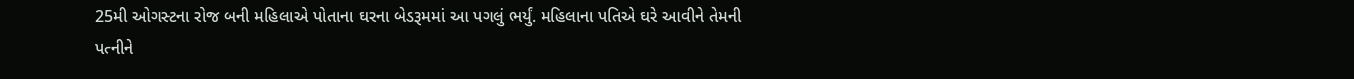25મી ઓગસ્ટના રોજ બની મહિલાએ પોતાના ઘરના બેડરૂમમાં આ પગલું ભર્યું. મહિલાના પતિએ ઘરે આવીને તેમની પત્નીને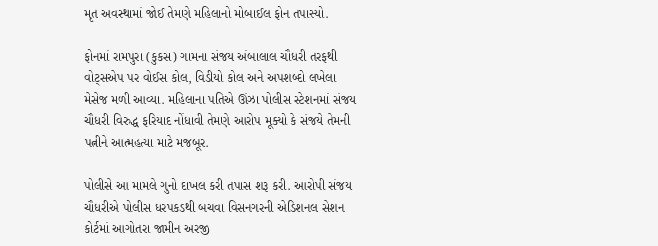મૃત અવસ્થામાં જોઈ તેમણે મહિલાનો મોબાઈલ ફોન તપાસ્યો.

ફોનમાં રામપુરા (કુકસ) ગામના સંજય અંબાલાલ ચૌધરી તરફથી વોટ્સએપ પર વોઈસ કોલ, વિડીયો કોલ અને અપશબ્દો લખેલા મેસેજ મળી આવ્યા. મહિલાના પતિએ ઊંઝા પોલીસ સ્ટેશનમાં સંજય ચૌધરી વિરુદ્ધ ફરિયાદ નોંધાવી તેમણે આરોપ મૂક્યો કે સંજયે તેમની પત્નીને આત્મહત્યા માટે મજબૂર.

પોલીસે આ મામલે ગુનો દાખલ કરી તપાસ શરૂ કરી. આરોપી સંજય ચૌધરીએ પોલીસ ધરપકડથી બચવા વિસનગરની એડિશનલ સેશન કોર્ટમાં આગોતરા જામીન અરજી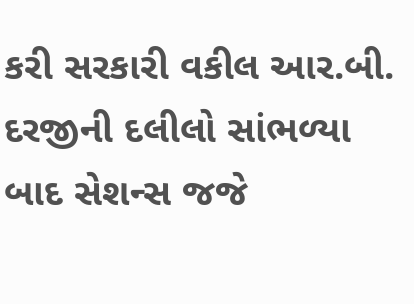કરી સરકારી વકીલ આર.બી. દરજીની દલીલો સાંભળ્યા બાદ સેશન્સ જજે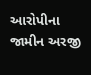આરોપીના જામીન અરજી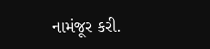નામંજૂર કરી.